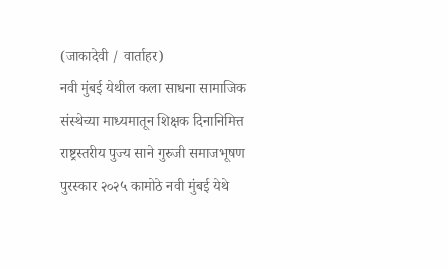(जाकादेवी / वार्ताहर)
नवी मुंबई येथील कला साधना सामाजिक संस्थेच्या माध्यमातून शिक्षक दिनानिमित्त राष्ट्रस्तरीय पुज्य साने गुरुजी समाजभूषण पुरस्कार २०२५ कामोठे नवी मुंबई येथे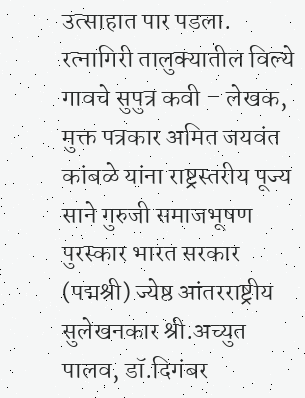उत्साहात पार पडला.
रत्नागिरी तालुक्यातील विल्ये गावचे सुपुत्र कवी – लेखक, मुक्त पत्रकार अमित जयवंत कांबळे यांना राष्ट्रस्तरीय पूज्य साने गुरुजी समाजभूषण पुरस्कार भारत सरकार (पद्मश्री) ज्येष्ठ आंतरराष्ट्रीय सुलेखनकार श्री.अच्युत पालव, डॉ.दिगंबर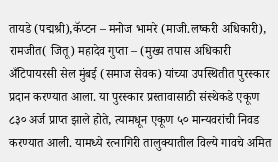तायडे (पद्मश्री),कॅप्टन – मनोज भामरे (माजी.लष्करी अधिकारी), रामजीत( जितू) महादेव गुप्ता – (मुख्य तपास अधिकारी अँटिपायरसी सेल मुंबई (समाज सेवक) यांच्या उपस्थितीत पुरस्कार प्रदान करण्यात आला. या पुरस्कार प्रस्तावासाठी संस्थेकडे एकूण ८३० अर्ज प्राप्त झाले होते, त्यामधून एकूण ५० मान्यवरांची निवड करण्यात आली. यामध्ये रत्नागिरी तालुक्यातील विल्ये गावचे अमित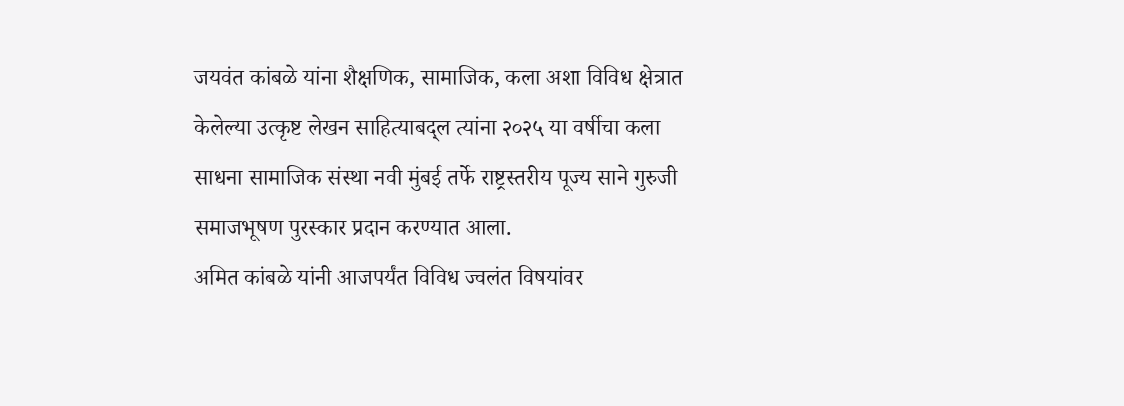जयवंत कांबळे यांना शैक्षणिक, सामाजिक, कला अशा विविध क्षेत्रात केलेल्या उत्कृष्ट लेखन साहित्याबद्ल त्यांना २०२५ या वर्षीचा कला साधना सामाजिक संस्था नवी मुंबई तर्फे राष्ट्रस्तरीय पूज्य साने गुरुजी समाजभूषण पुरस्कार प्रदान करण्यात आला.
अमित कांबळे यांनी आजपर्यंत विविध ज्वलंत विषयांवर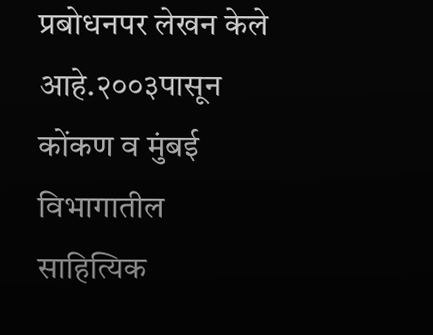प्रबोधनपर लेखन केले आहे.२००३पासून कोंकण व मुंबई विभागातील साहित्यिक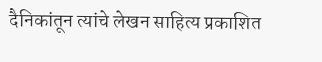दैनिकांतून त्यांचे लेखन साहित्य प्रकाशित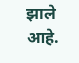झाले आहे.